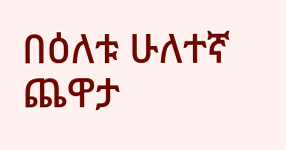በዕለቱ ሁለተኛ ጨዋታ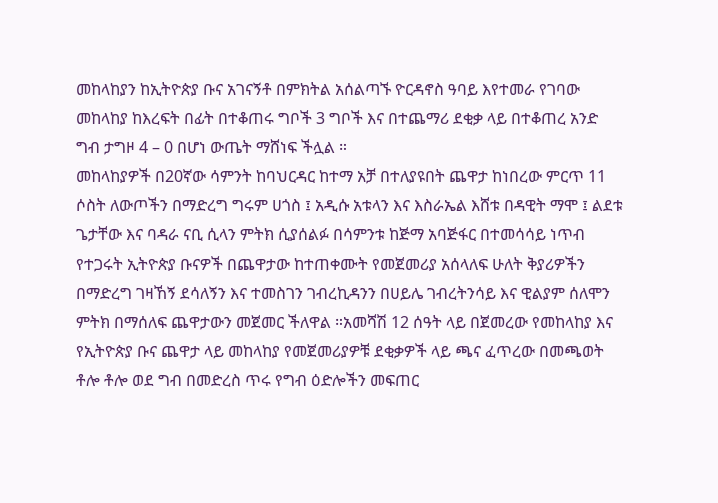መከላከያን ከኢትዮጵያ ቡና አገናኝቶ በምክትል አሰልጣኙ ዮርዳኖስ ዓባይ እየተመራ የገባው መከላከያ ከእረፍት በፊት በተቆጠሩ ግቦች 3 ግቦች እና በተጨማሪ ደቂቃ ላይ በተቆጠረ አንድ ግብ ታግዞ 4 – 0 በሆነ ውጤት ማሸነፍ ችሏል ።
መከላከያዎች በ20ኛው ሳምንት ከባህርዳር ከተማ አቻ በተለያዩበት ጨዋታ ከነበረው ምርጥ 11 ሶስት ለውጦችን በማድረግ ግሩም ሀጎስ ፤ አዲሱ አቱላን እና እስራኤል እሸቱ በዳዊት ማሞ ፤ ልደቱ ጌታቸው እና ባዳራ ናቢ ሲላን ምትክ ሲያሰልፉ በሳምንቱ ከጅማ አባጅፋር በተመሳሳይ ነጥብ የተጋሩት ኢትዮጵያ ቡናዎች በጨዋታው ከተጠቀሙት የመጀመሪያ አሰላለፍ ሁለት ቅያሪዎችን በማድረግ ገዛኸኝ ደሳለኝን እና ተመስገን ገብረኪዳንን በሀይሌ ገብረትንሳይ እና ዊልያም ሰለሞን ምትክ በማሰለፍ ጨዋታውን መጀመር ችለዋል ።አመሻሽ 12 ሰዓት ላይ በጀመረው የመከላከያ እና የኢትዮጵያ ቡና ጨዋታ ላይ መከላከያ የመጀመሪያዎቹ ደቂቃዎች ላይ ጫና ፈጥረው በመጫወት ቶሎ ቶሎ ወደ ግብ በመድረስ ጥሩ የግብ ዕድሎችን መፍጠር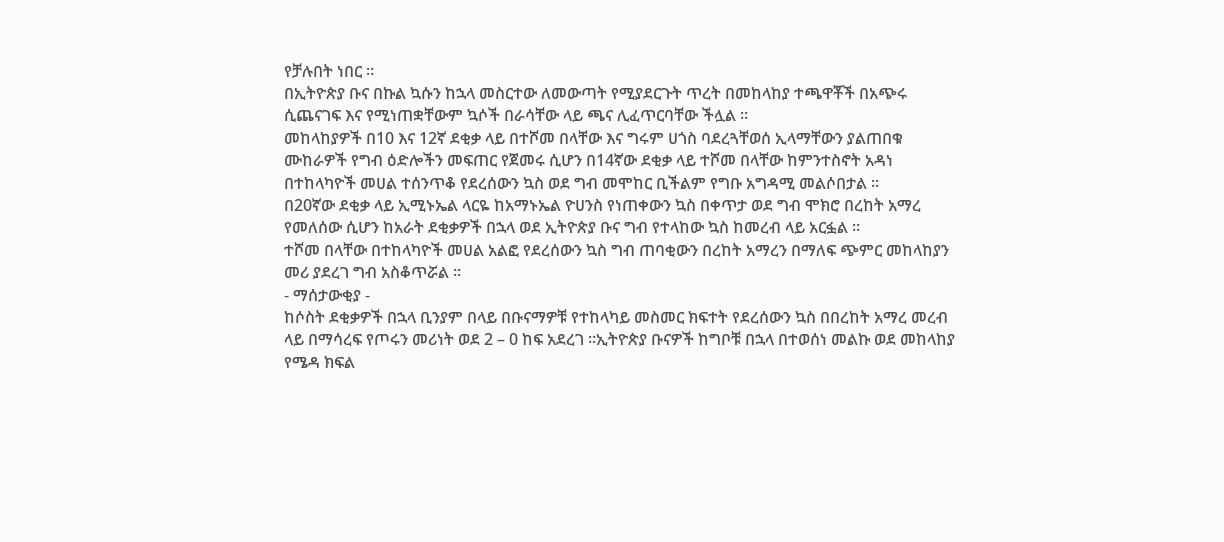የቻሉበት ነበር ።
በኢትዮጵያ ቡና በኩል ኳሱን ከኋላ መስርተው ለመውጣት የሚያደርጉት ጥረት በመከላከያ ተጫዋቾች በአጭሩ ሲጨናገፍ እና የሚነጠቋቸውም ኳሶች በራሳቸው ላይ ጫና ሊፈጥርባቸው ችሏል ።
መከላከያዎች በ10 እና 12ኛ ደቂቃ ላይ በተሾመ በላቸው እና ግሩም ሀጎስ ባደረጓቸወሰ ኢላማቸውን ያልጠበቁ ሙከራዎች የግብ ዕድሎችን መፍጠር የጀመሩ ሲሆን በ14ኛው ደቂቃ ላይ ተሾመ በላቸው ከምንተስኖት አዳነ በተከላካዮች መሀል ተሰንጥቆ የደረሰውን ኳስ ወደ ግብ መሞከር ቢችልም የግቡ አግዳሚ መልሶበታል ።
በ20ኛው ደቂቃ ላይ ኢሚኑኤል ላርዬ ከአማኑኤል ዮሀንስ የነጠቀውን ኳስ በቀጥታ ወደ ግብ ሞክሮ በረከት አማረ የመለሰው ሲሆን ከአራት ደቂቃዎች በኋላ ወደ ኢትዮጵያ ቡና ግብ የተላከው ኳስ ከመረብ ላይ አርፏል ።
ተሾመ በላቸው በተከላካዮች መሀል አልፎ የደረሰውን ኳስ ግብ ጠባቂውን በረከት አማረን በማለፍ ጭምር መከላከያን መሪ ያደረገ ግብ አስቆጥሯል ።
- ማሰታውቂያ -
ከሶስት ደቂቃዎች በኋላ ቢንያም በላይ በቡናማዎቹ የተከላካይ መስመር ክፍተት የደረሰውን ኳስ በበረከት አማረ መረብ ላይ በማሳረፍ የጦሩን መሪነት ወደ 2 – 0 ከፍ አደረገ ።ኢትዮጵያ ቡናዎች ከግቦቹ በኋላ በተወሰነ መልኩ ወደ መከላከያ የሜዳ ክፍል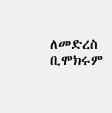ለመድረስ ቢሞክሩም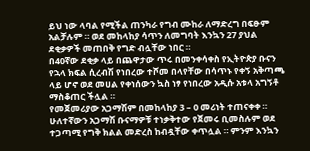ይህ ነው ላባል የሚችል ጠንካራ የግብ ሙከራ ለማድረግ በፍፁም አልቻሉም ። ወደ መከላከያ ሳጥን ለመግባት እንኳን 27 ያህል ደቂቃዎች መጠበቅ የግድ ብሏቸው ነበር ።
በ40ኛው ደቂቃ ላይ በጨዋታው ጥሩ በመንቀሳቀስ የኢትዮጵያ ቡናን የኋላ ክፍል ሲረብሽ የነበረው ተሾመ በላየቸው በሳጥኑ የቀኝ አቅጣጫ ላይ ሆኖ ወደ መሀል የቀነሰውን ኳስ ነፃ የነበረው አዲሱ አቱላ አግኝቶ ማስቆጠር ችሏል ።
የመጀመሪያው አጋማሽም በመከላከያ 3 – 0 መሪነት ተጠናቀቀ ።
ሁለተኛውን አጋማሽ ቡናማዎቹ ተነቃቅተው የጀመሩ ቢመስሉም ወደ ተጋጣሚ የግቅ ክልል መድረስ ከብዷቸው ቀጥሏል ። ምንም እንኳን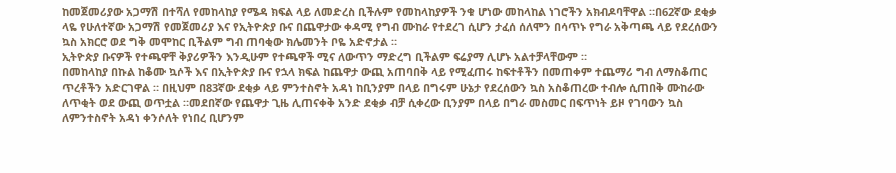ከመጀመሪያው አጋማሽ በተሻለ የመከላከያ የሜዳ ክፍል ላይ ለመድረስ ቢችሉም የመከላከያዎች ንቁ ሆነው መከላከል ነገሮችን አክብዶባቸዋል ።በ62ኛው ደቂቃ ላዬ የሁለተኛው አጋማሽ የመጀመሪያ እና የኢትዮጵያ ቡና በጨዋታው ቀዳሚ የግብ ሙከራ የተደረገ ሲሆን ታፈሰ ሰለሞን በሳጥኑ የግራ አቅጣጫ ላይ የደረሰውን ኳስ አክርሮ ወደ ግቅ መሞከር ቢችልም ግብ ጠባቂው ክሌመንት ቦዬ አድኖታል ።
ኢትዮጵያ ቡናዎች የተጫዋቸ ቅያሪዎችን እንዲሁም የተጫዋች ሚና ለውጥን ማድረግ ቢችልም ፍሬያማ ሊሆኑ አልተቻላቸውም ።
በመከላከያ በኩል ከቆሙ ኳሶች እና በኢትዮጵያ ቡና የኋላ ክፍል ከጨዋታ ውጪ አጠባበቅ ላይ የሚፈጠሩ ከፍተቶችን በመጠቀም ተጨማሪ ግብ ለማስቆጠር ጥረቶችን አድርገዋል ። በዚህም በ83ኛው ደቂቃ ላይ ምንተስኖት አዳነ ከቢንያም በላይ በግሩም ሁኔታ የደረሰውን ኳስ አስቆጠረው ተብሎ ሲጠበቅ ሙከራው ለጥቂት ወደ ውጪ ወጥቷል ።መደበኛው የጨዋታ ጊዜ ሊጠናቀቅ አንድ ደቂቃ ብቻ ሲቀረው ቢንያም በላይ በግራ መስመር በፍጥነት ይዞ የገባውን ኳስ ለምንተስኖት አዳነ ቀንሶለት የነበረ ቢሆንም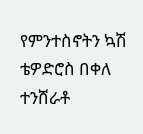የምንተስኖትን ኳሽ ቴዎድሮስ በቀለ ተንሸራቶ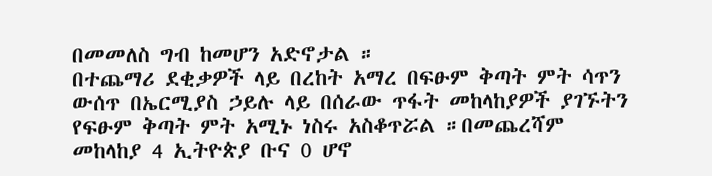በመመለስ ግብ ከመሆን አድኖታል ።
በተጨማሪ ደቂቃዎች ላይ በረከት አማረ በፍፁም ቅጣት ምት ሳጥን ውሰጥ በኤርሚያስ ኃይሉ ላይ በሰራው ጥፋት መከላከያዎች ያገኙትን የፍፁም ቅጣት ምት አሚኑ ነስሩ አስቆጥሯል ።በመጨረሻም መከላከያ 4 ኢትዮጵያ ቡና 0 ሆኖ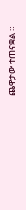ጨዋታው ተጠናቋል ።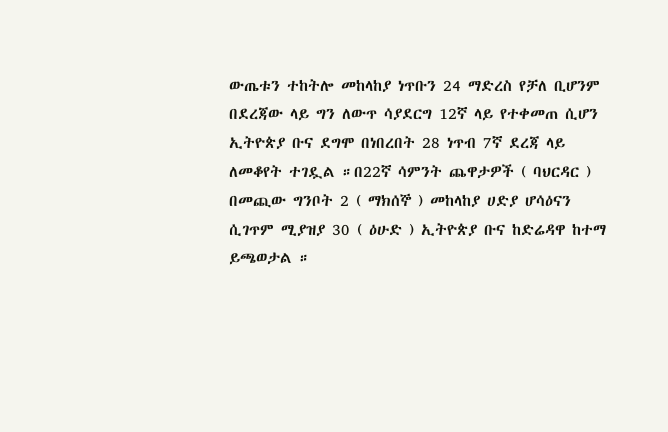ውጤቱን ተከትሎ መከላከያ ነጥቡን 24 ማድረስ የቻለ ቢሆንም በደረጃው ላይ ግን ለውጥ ሳያደርግ 12ኛ ላይ የተቀመጠ ሲሆን ኢትዮጵያ ቡና ደግሞ በነበረበት 28 ነጥብ 7ኛ ደረጃ ላይ ለመቆየት ተገዷል ።በ22ኛ ሳምንት ጨዋታዎች ( ባህርዳር ) በመጪው ግንቦት 2 ( ማክሰኞ ) መከላከያ ሀድያ ሆሳዕናን ሲገጥም ሚያዝያ 30 ( ዕሁድ ) ኢትዮጵያ ቡና ከድሬዳዋ ከተማ ይጫወታል ።